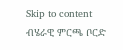Skip to content
ብሄራዊ ምርጫ ቦርድ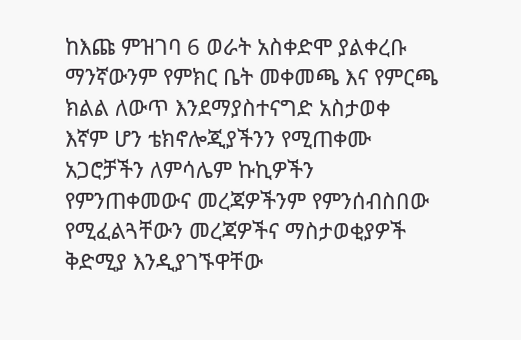ከእጩ ምዝገባ 6 ወራት አስቀድሞ ያልቀረቡ ማንኛውንም የምክር ቤት መቀመጫ እና የምርጫ ክልል ለውጥ እንደማያስተናግድ አስታወቀ
እኛም ሆን ቴክኖሎጂያችንን የሚጠቀሙ አጋሮቻችን ለምሳሌም ኩኪዎችን የምንጠቀመውና መረጃዎችንም የምንሰብስበው የሚፈልጓቸውን መረጃዎችና ማስታወቂያዎች ቅድሚያ እንዲያገኙዋቸው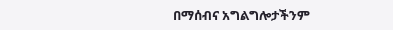በማሰብና አግልግሎታችንም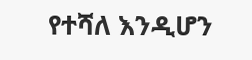የተሻለ እንዲሆን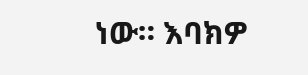ነው። እባክዎ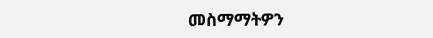መስማማትዎን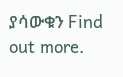ያሳውቁን Find out more.